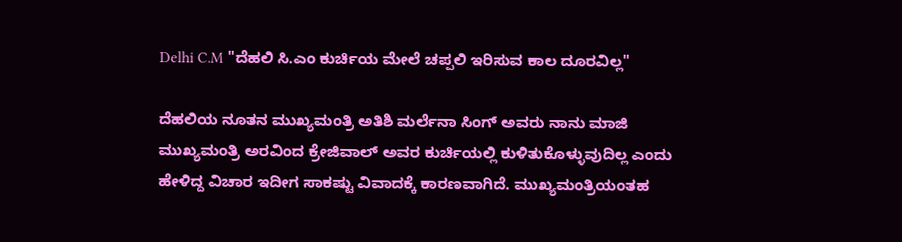Delhi C.M "ದೆಹಲಿ ಸಿ.ಎಂ ಕುರ್ಚಿಯ ಮೇಲೆ ಚಪ್ಪಲಿ ಇರಿಸುವ ಕಾಲ ದೂರವಿಲ್ಲ"

ದೆಹಲಿಯ ನೂತನ ಮುಖ್ಯಮಂತ್ರಿ ಅತಿಶಿ ಮರ್ಲೆನಾ ಸಿಂಗ್ ಅವರು ನಾನು ಮಾಜಿ ಮುಖ್ಯಮಂತ್ರಿ ಅರವಿಂದ ಕ್ರೇಜಿವಾಲ್‌ ಅವರ ಕುರ್ಚಿಯಲ್ಲಿ ಕುಳಿತುಕೊಳ್ಳುವುದಿಲ್ಲ ಎಂದು ಹೇಳಿದ್ದ ವಿಚಾರ ಇದೀಗ ಸಾಕಷ್ಟು ವಿವಾದಕ್ಕೆ ಕಾರಣವಾಗಿದೆ. ಮುಖ್ಯಮಂತ್ರಿಯಂತಹ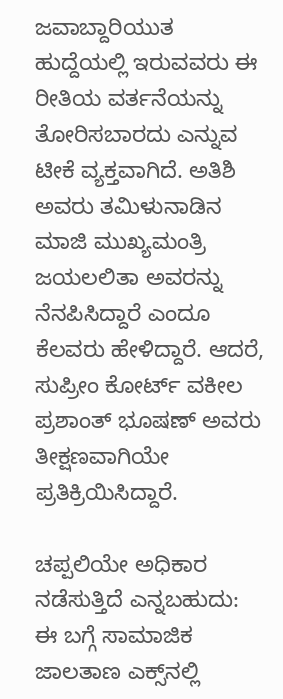ಜವಾಬ್ದಾರಿಯುತ ಹುದ್ದೆಯಲ್ಲಿ ಇರುವವರು ಈ ರೀತಿಯ ವರ್ತನೆಯನ್ನು ತೋರಿಸಬಾರದು ಎನ್ನುವ ಟೀಕೆ ವ್ಯಕ್ತವಾಗಿದೆ. ಅತಿಶಿ ಅವರು ತಮಿಳುನಾಡಿನ ಮಾಜಿ ಮುಖ್ಯಮಂತ್ರಿ ಜಯಲಲಿತಾ ಅವರನ್ನು ನೆನಪಿಸಿದ್ದಾರೆ ಎಂದೂ ಕೆಲವರು ಹೇಳಿದ್ದಾರೆ. ಆದರೆ, ಸುಪ್ರೀಂ ಕೋರ್ಟ್‌ ವಕೀಲ ಪ್ರಶಾಂತ್ ಭೂಷಣ್‌ ಅವರು ತೀಕ್ಷಣವಾಗಿಯೇ ಪ್ರತಿಕ್ರಿಯಿಸಿದ್ದಾರೆ.

ಚಪ್ಪಲಿಯೇ ಅಧಿಕಾರ ನಡೆಸುತ್ತಿದೆ ಎನ್ನಬಹುದು: ಈ ಬಗ್ಗೆ ಸಾಮಾಜಿಕ ಜಾಲತಾಣ ಎಕ್ಸ್‌ನಲ್ಲಿ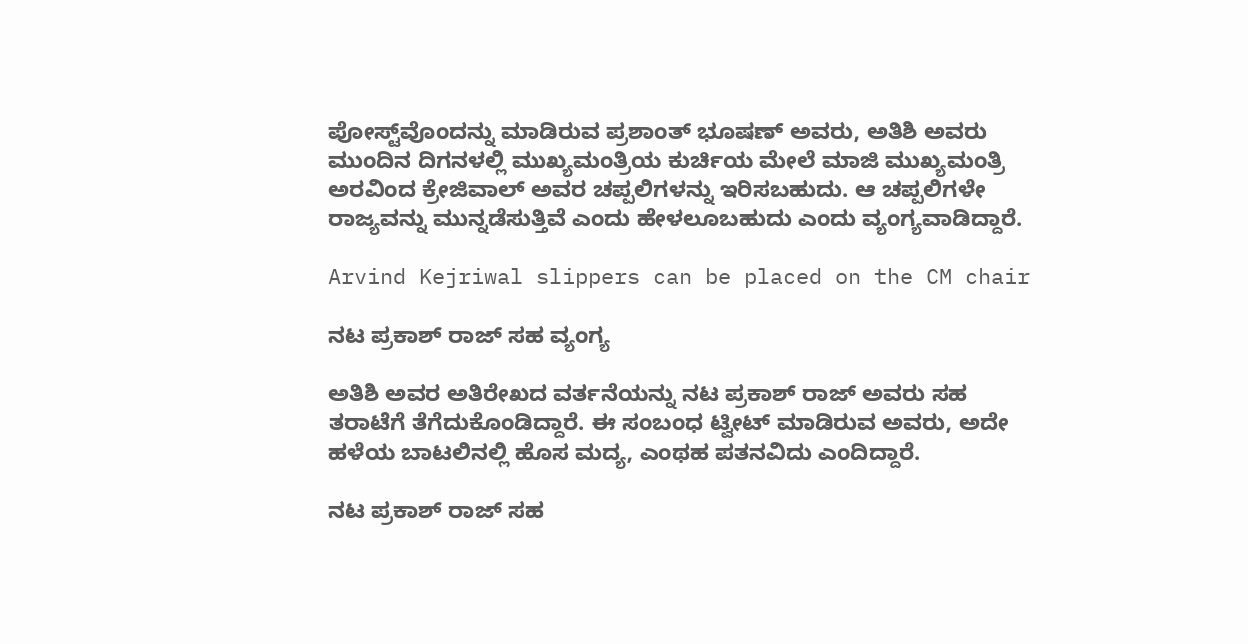ಪೋಸ್ಟ್‌ವೊಂದನ್ನು ಮಾಡಿರುವ ಪ್ರಶಾಂತ್‌ ಭೂಷಣ್‌ ಅವರು, ಅತಿಶಿ ಅವರು ಮುಂದಿನ ದಿಗನಳಲ್ಲಿ ಮುಖ್ಯಮಂತ್ರಿಯ ಕುರ್ಚಿಯ ಮೇಲೆ ಮಾಜಿ ಮುಖ್ಯಮಂತ್ರಿ ಅರವಿಂದ ಕ್ರೇಜಿವಾಲ್‌ ಅವರ ಚಪ್ಪಲಿಗಳನ್ನು ಇರಿಸಬಹುದು. ಆ ಚಪ್ಪಲಿಗಳೇ ರಾಜ್ಯವನ್ನು ಮುನ್ನಡೆಸುತ್ತಿವೆ ಎಂದು ಹೇಳಲೂಬಹುದು ಎಂದು ವ್ಯಂಗ್ಯವಾಡಿದ್ದಾರೆ.

Arvind Kejriwal slippers can be placed on the CM chair

ನಟ ಪ್ರಕಾಶ್‌ ರಾಜ್‌ ಸಹ ವ್ಯಂಗ್ಯ

ಅತಿಶಿ ಅವರ ಅತಿರೇಖದ ವರ್ತನೆಯನ್ನು ನಟ ಪ್ರಕಾಶ್‌ ರಾಜ್‌ ಅವರು ಸಹ ತರಾಟೆಗೆ ತೆಗೆದುಕೊಂಡಿದ್ದಾರೆ. ಈ ಸಂಬಂಧ ಟ್ವೀಟ್‌ ಮಾಡಿರುವ ಅವರು, ಅದೇ ಹಳೆಯ ಬಾಟಲಿನಲ್ಲಿ ಹೊಸ ಮದ್ಯ, ಎಂಥಹ ಪತನವಿದು ಎಂದಿದ್ದಾರೆ.

ನಟ ಪ್ರಕಾಶ್‌ ರಾಜ್‌ ಸಹ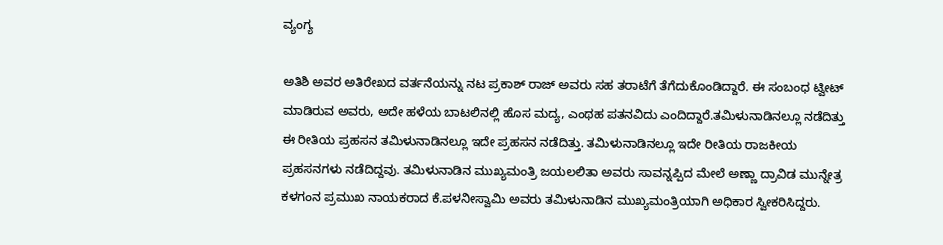ವ್ಯಂಗ್ಯ

ಅತಿಶಿ ಅವರ ಅತಿರೇಖದ ವರ್ತನೆಯನ್ನು ನಟ ಪ್ರಕಾಶ್‌ ರಾಜ್‌ ಅವರು ಸಹ ತರಾಟೆಗೆ ತೆಗೆದುಕೊಂಡಿದ್ದಾರೆ. ಈ ಸಂಬಂಧ ಟ್ವೀಟ್‌ ಮಾಡಿರುವ ಅವರು, ಅದೇ ಹಳೆಯ ಬಾಟಲಿನಲ್ಲಿ ಹೊಸ ಮದ್ಯ, ಎಂಥಹ ಪತನವಿದು ಎಂದಿದ್ದಾರೆ.ತಮಿಳುನಾಡಿನಲ್ಲೂ ನಡೆದಿತ್ತು ಈ ರೀತಿಯ ಪ್ರಹಸನ ತಮಿಳುನಾಡಿನಲ್ಲೂ ಇದೇ ಪ್ರಹಸನ ನಡೆದಿತ್ತು. ತಮಿಳುನಾಡಿನಲ್ಲೂ ಇದೇ ರೀತಿಯ ರಾಜಕೀಯ ಪ್ರಹಸನಗಳು ನಡೆದಿದ್ದವು. ತಮಿಳುನಾಡಿನ ಮುಖ್ಯಮಂತ್ರಿ ಜಯಲಲಿತಾ ಅವರು ಸಾವನ್ನಪ್ಪಿದ ಮೇಲೆ ಅಣ್ಣಾ ದ್ರಾವಿಡ ಮುನ್ನೇತ್ರ ಕಳಗಂನ ಪ್ರಮುಖ ನಾಯಕರಾದ ಕೆ.ಪಳನೀಸ್ವಾಮಿ ಅವರು ತಮಿಳುನಾಡಿನ ಮುಖ್ಯಮಂತ್ರಿಯಾಗಿ ಅಧಿಕಾರ ಸ್ವೀಕರಿಸಿದ್ದರು.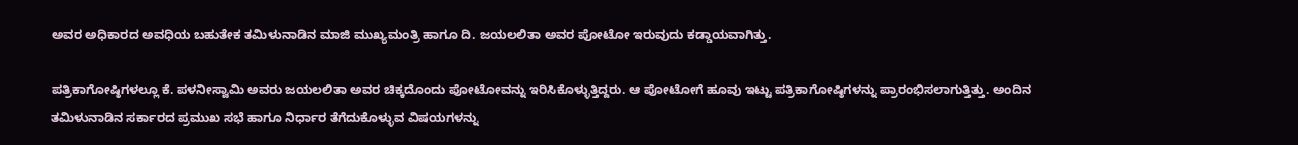ಅವರ ಅಧಿಕಾರದ ಅವಧಿಯ ಬಹುತೇಕ ತಮಿಳುನಾಡಿನ ಮಾಜಿ ಮುಖ್ಯಮಂತ್ರಿ ಹಾಗೂ ದಿ. ಜಯಲಲಿತಾ ಅವರ ಪೋಟೋ ಇರುವುದು ಕಡ್ಡಾಯವಾಗಿತ್ತು.

ಪತ್ರಿಕಾಗೋಷ್ಠಿಗಳಲ್ಲೂ ಕೆ. ಪಳನೀಸ್ವಾಮಿ ಅವರು ಜಯಲಲಿತಾ ಅವರ ಚಿಕ್ಕದೊಂದು ಪೋಟೋವನ್ನು ಇರಿಸಿಕೊಳ್ಳುತ್ತಿದ್ದರು. ಆ ಪೋಟೋಗೆ ಹೂವು ಇಟ್ಟು ಪತ್ರಿಕಾಗೋಷ್ಠಿಗಳನ್ನು ಪ್ರಾರಂಭಿಸಲಾಗುತ್ತಿತ್ತು. ಅಂದಿನ ತಮಿಳುನಾಡಿನ ಸರ್ಕಾರದ ಪ್ರಮುಖ ಸಭೆ ಹಾಗೂ ನಿರ್ಧಾರ ತೆಗೆದುಕೊಳ್ಳುವ ವಿಷಯಗಳನ್ನು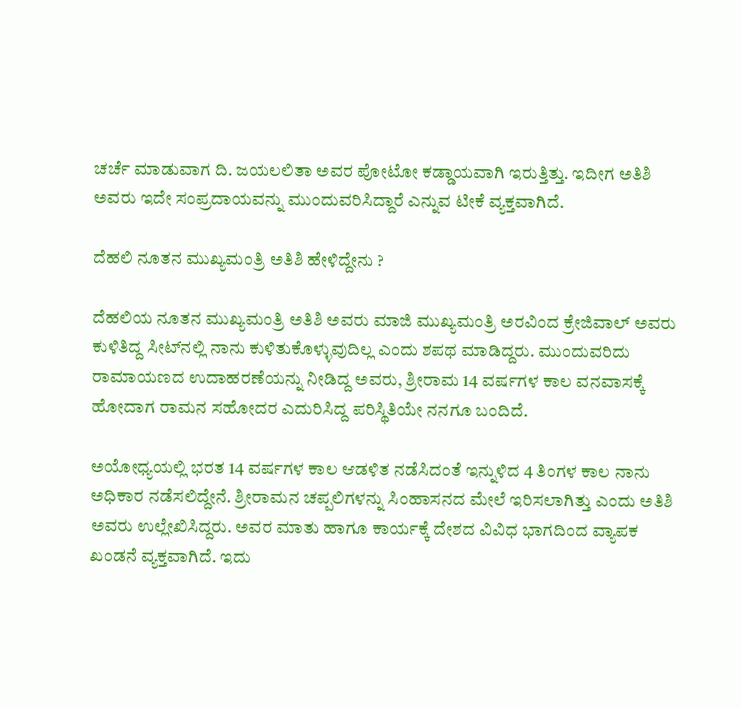ಚರ್ಚೆ ಮಾಡುವಾಗ ದಿ. ಜಯಲಲಿತಾ ಅವರ ಪೋಟೋ ಕಡ್ಡಾಯವಾಗಿ ಇರುತ್ತಿತ್ತು. ಇದೀಗ ಅತಿಶಿ ಅವರು ಇದೇ ಸಂಪ್ರದಾಯವನ್ನು ಮುಂದುವರಿಸಿದ್ದಾರೆ ಎನ್ನುವ ಟೀಕೆ ವ್ಯಕ್ತವಾಗಿದೆ.

ದೆಹಲಿ ನೂತನ ಮುಖ್ಯಮಂತ್ರಿ ಅತಿಶಿ ಹೇಳಿದ್ದೇನು ?

ದೆಹಲಿಯ ನೂತನ ಮುಖ್ಯಮಂತ್ರಿ ಅತಿಶಿ ಅವರು ಮಾಜಿ ಮುಖ್ಯಮಂತ್ರಿ ಅರವಿಂದ ಕ್ರೇಜಿವಾಲ್‌ ಅವರು ಕುಳಿತಿದ್ದ ಸೀಟ್‌ನಲ್ಲಿ ನಾನು ಕುಳಿತುಕೊಳ್ಳುವುದಿಲ್ಲ ಎಂದು ಶಪಥ ಮಾಡಿದ್ದರು. ಮುಂದುವರಿದು ರಾಮಾಯಣದ ಉದಾಹರಣೆಯನ್ನು ನೀಡಿದ್ದ ಅವರು, ಶ್ರೀರಾಮ 14 ವರ್ಷಗಳ ಕಾಲ ವನವಾಸಕ್ಕೆ ಹೋದಾಗ ರಾಮನ ಸಹೋದರ ಎದುರಿಸಿದ್ದ ಪರಿಸ್ಥಿತಿಯೇ ನನಗೂ ಬಂದಿದೆ.

ಅಯೋಧ್ಯಯಲ್ಲಿ ಭರತ 14 ವರ್ಷಗಳ ಕಾಲ ಆಡಳಿತ ನಡೆಸಿದಂತೆ ಇನ್ನುಳಿದ 4 ತಿಂಗಳ ಕಾಲ ನಾನು ಅಧಿಕಾರ ನಡೆಸಲಿದ್ದೇನೆ. ಶ್ರೀರಾಮನ ಚಪ್ಪಲಿಗಳನ್ನು ಸಿಂಹಾಸನದ ಮೇಲೆ ಇರಿಸಲಾಗಿತ್ತು ಎಂದು ಅತಿಶಿ ಅವರು ಉಲ್ಲೇಖಿಸಿದ್ದರು. ಅವರ ಮಾತು ಹಾಗೂ ಕಾರ್ಯಕ್ಕೆ ದೇಶದ ವಿವಿಧ ಭಾಗದಿಂದ ವ್ಯಾಪಕ ಖಂಡನೆ ವ್ಯಕ್ತವಾಗಿದೆ. ಇದು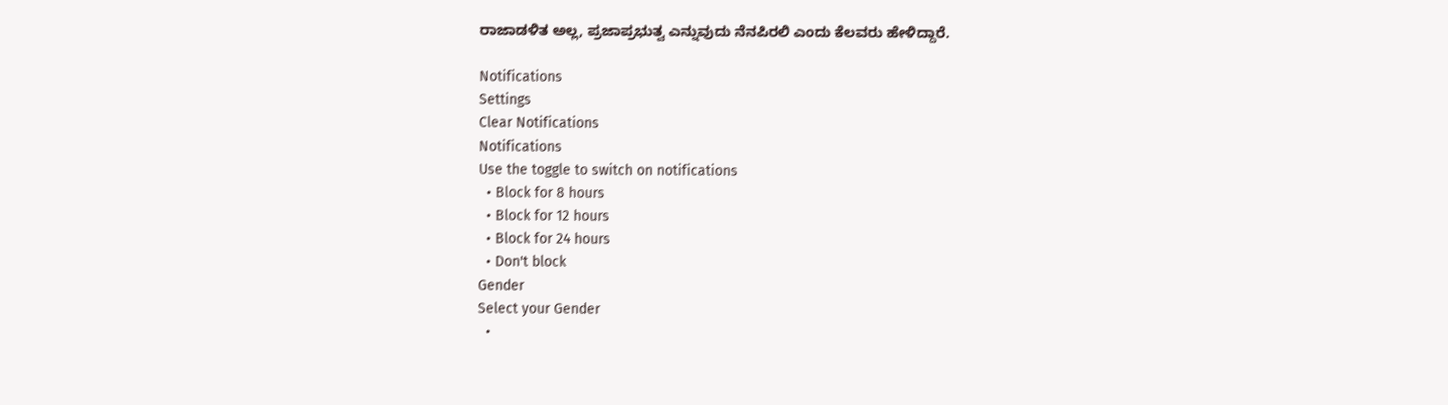ರಾಜಾಡಳಿತ ಅಲ್ಲ, ಪ್ರಜಾಪ್ರಭುತ್ವ ಎನ್ನುವುದು ನೆನಪಿರಲಿ ಎಂದು ಕೆಲವರು ಹೇಳಿದ್ದಾರೆ.

Notifications
Settings
Clear Notifications
Notifications
Use the toggle to switch on notifications
  • Block for 8 hours
  • Block for 12 hours
  • Block for 24 hours
  • Don't block
Gender
Select your Gender
  •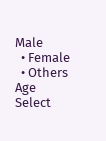Male
  • Female
  • Others
Age
Select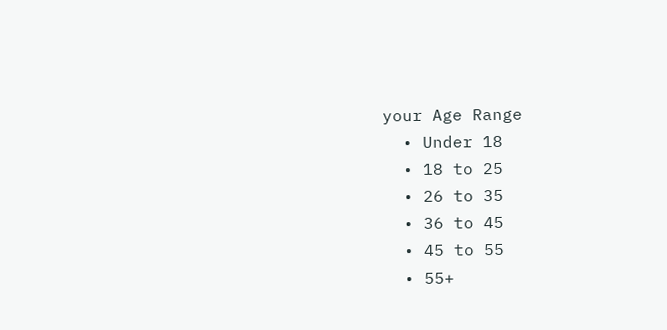your Age Range
  • Under 18
  • 18 to 25
  • 26 to 35
  • 36 to 45
  • 45 to 55
  • 55+